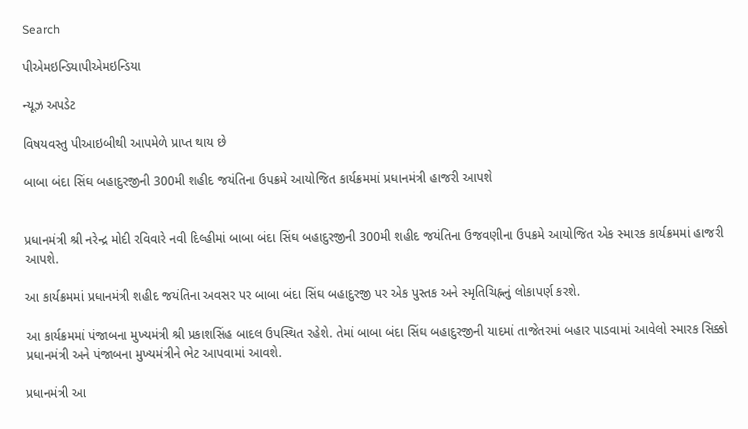Search

પીએમઇન્ડિયાપીએમઇન્ડિયા

ન્યૂઝ અપડેટ

વિષયવસ્તુ પીઆઇબીથી આપમેળે પ્રાપ્ત થાય છે

બાબા બંદા સિંઘ બહાદુરજીની 300મી શહીદ જયંતિના ઉપક્રમે આયોજિત કાર્યક્રમમાં પ્રધાનમંત્રી હાજરી આપશે


પ્રધાનમંત્રી શ્રી નરેન્દ્ર મોદી રવિવારે નવી દિલ્હીમાં બાબા બંદા સિંઘ બહાદુરજીની 300મી શહીદ જયંતિના ઉજવણીના ઉપક્રમે આયોજિત એક સ્મારક કાર્યક્રમમાં હાજરી આપશે.

આ કાર્યક્રમમાં પ્રધાનમંત્રી શહીદ જયંતિના અવસર પર બાબા બંદા સિંઘ બહાદુરજી પર એક પુસ્તક અને સ્મૃતિચિહ્નનું લોકાપર્ણ કરશે.

આ કાર્યક્રમમાં પંજાબના મુખ્યમંત્રી શ્રી પ્રકાશસિંહ બાદલ ઉપસ્થિત રહેશે. તેમાં બાબા બંદા સિંઘ બહાદુરજીની યાદમાં તાજેતરમાં બહાર પાડવામાં આવેલો સ્મારક સિક્કો પ્રધાનમંત્રી અને પંજાબના મુખ્યમંત્રીને ભેટ આપવામાં આવશે.

પ્રધાનમંત્રી આ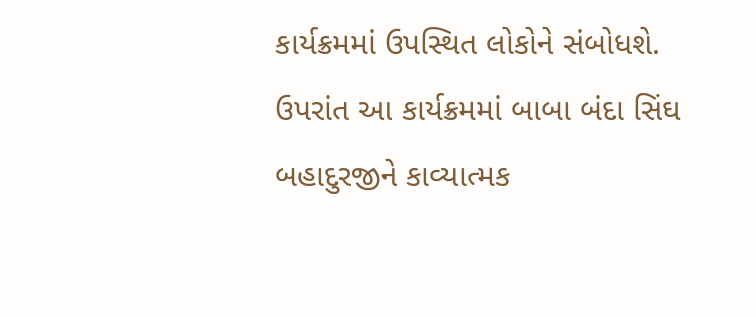કાર્યક્રમમાં ઉપસ્થિત લોકોને સંબોધશે. ઉપરાંત આ કાર્યક્રમમાં બાબા બંદા સિંઘ બહાદુરજીને કાવ્યાત્મક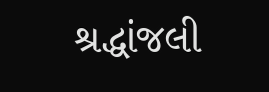શ્રદ્ધાંજલી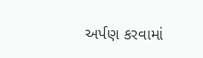અર્પણ કરવામાં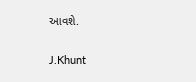આવશે.

J.Khunt